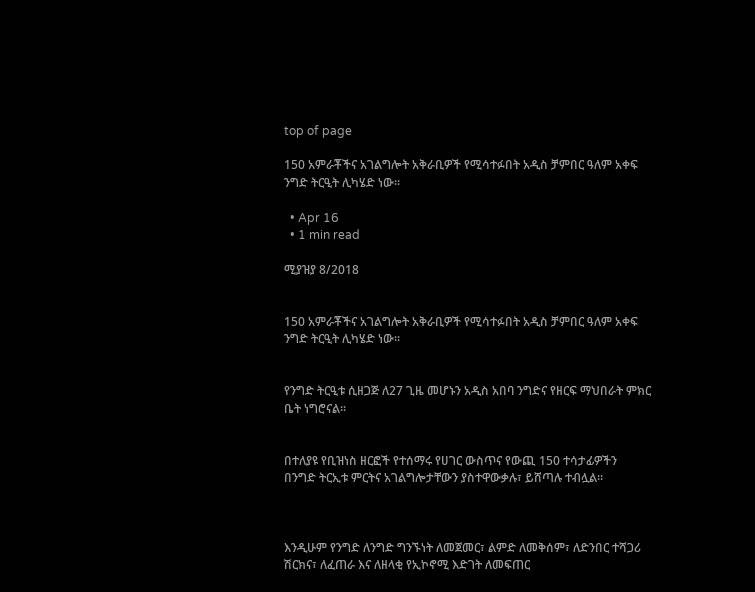top of page

150 አምራቾችና አገልግሎት አቅራቢዎች የሚሳተፉበት አዲስ ቻምበር ዓለም አቀፍ ንግድ ትርዒት ሊካሄድ ነው፡፡

  • Apr 16
  • 1 min read

ሚያዝያ 8/2018


150 አምራቾችና አገልግሎት አቅራቢዎች የሚሳተፉበት አዲስ ቻምበር ዓለም አቀፍ ንግድ ትርዒት ሊካሄድ ነው፡፡


የንግድ ትርዒቱ ሲዘጋጅ ለ27 ጊዜ መሆኑን አዲስ አበባ ንግድና የዘርፍ ማህበራት ምክር ቤት ነግሮናል፡፡


በተለያዩ የቢዝነስ ዘርፎች የተሰማሩ የሀገር ውስጥና የውጪ 150 ተሳታፊዎችን በንግድ ትርኢቱ ምርትና አገልግሎታቸውን ያስተዋውቃሉ፣ ይሸጣሉ ተብሏል፡፡



እንዲሁም የንግድ ለንግድ ግንኙነት ለመጀመር፣ ልምድ ለመቅሰም፣ ለድንበር ተሻጋሪ ሽርክና፣ ለፈጠራ እና ለዘላቂ የኢኮኖሚ እድገት ለመፍጠር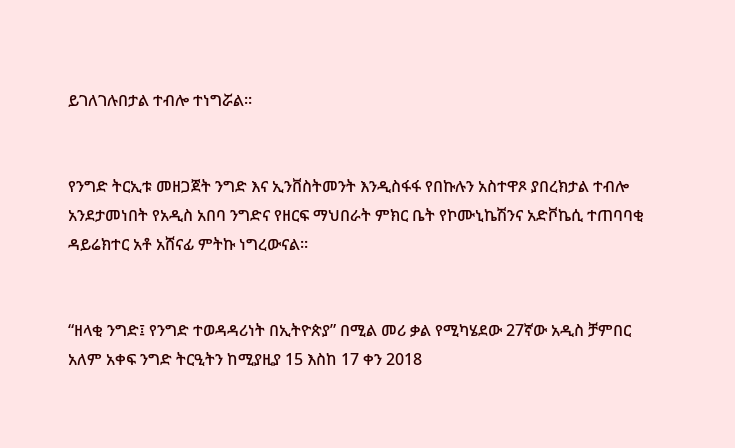ይገለገሉበታል ተብሎ ተነግሯል፡፡


የንግድ ትርኢቱ መዘጋጀት ንግድ እና ኢንቨስትመንት እንዲስፋፋ የበኩሉን አስተዋጾ ያበረክታል ተብሎ አንደታመነበት የአዲስ አበባ ንግድና የዘርፍ ማህበራት ምክር ቤት የኮሙኒኬሽንና አድቮኬሲ ተጠባባቂ ዳይሬክተር አቶ አሸናፊ ምትኩ ነግረውናል፡፡


“ዘላቂ ንግድ፤ የንግድ ተወዳዳሪነት በኢትዮጵያ” በሚል መሪ ቃል የሚካሄደው 27ኛው አዲስ ቻምበር አለም አቀፍ ንግድ ትርዒትን ከሚያዚያ 15 እስከ 17 ቀን 2018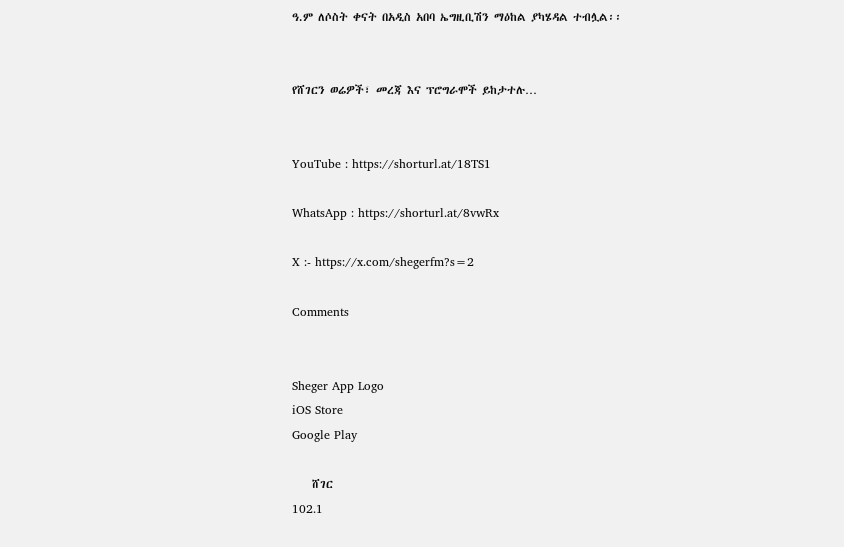ዓ.ም ለሶስት ቀናት በአዲስ አበባ ኤግዚቢሽን ማዕከል ያካሄዳል ተብሏል፡፡


የሸገርን ወሬዎች፣ መረጃ እና ፕሮግራሞች ይከታተሉ…


YouTube : https://shorturl.at/18TS1

WhatsApp : https://shorturl.at/8vwRx

X :- https://x.com/shegerfm?s=2

Comments


Sheger App Logo
iOS Store
Google Play

    ሸገር
102.1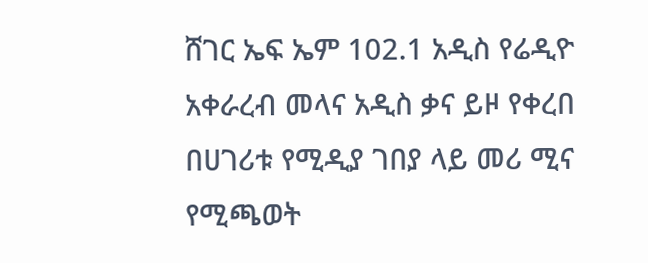ሸገር ኤፍ ኤም 102.1 አዲስ የሬዲዮ አቀራረብ መላና አዲስ ቃና ይዞ የቀረበ በሀገሪቱ የሚዲያ ገበያ ላይ መሪ ሚና የሚጫወት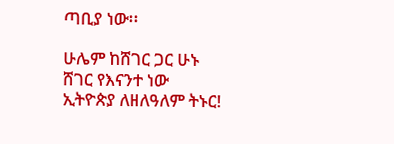ጣቢያ ነው፡፡

ሁሌም ከሸገር ጋር ሁኑ
ሸገር የእናንተ ነው
ኢትዮጵያ ለዘለዓለም ትኑር!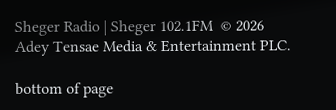Sheger Radio | Sheger 102.1FM  © 2026 Adey Tensae Media & Entertainment PLC.

bottom of page